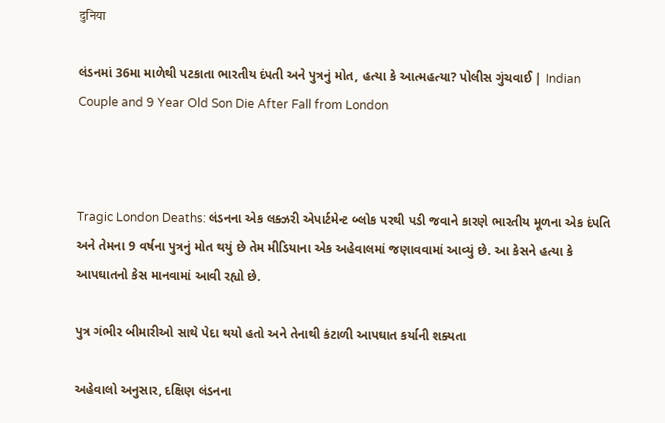दुनिया

લંડનમાં 36મા માળેથી પટકાતા ભારતીય દંપતી અને પુત્રનું મોત, હત્યા કે આત્મહત્યા? પોલીસ ગુંચવાઈ | Indian Couple and 9 Year Old Son Die After Fall from London



Tragic London Deaths: લંડનના એક લક્ઝરી એપાર્ટમેન્ટ બ્લોક પરથી પડી જવાને કારણે ભારતીય મૂળના એક દંપતિ અને તેમના 9 વર્ષના પુત્રનું મોત થયું છે તેમ મીડિયાના એક અહેવાલમાં જણાવવામાં આવ્યું છે. આ કેસને હત્યા કે આપઘાતનો કેસ માનવામાં આવી રહ્યો છે.

પુત્ર ગંભીર બીમારીઓ સાથે પેદા થયો હતો અને તેનાથી કંટાળી આપઘાત કર્યાની શક્યતા

અહેવાલો અનુસાર, દક્ષિણ લંડનના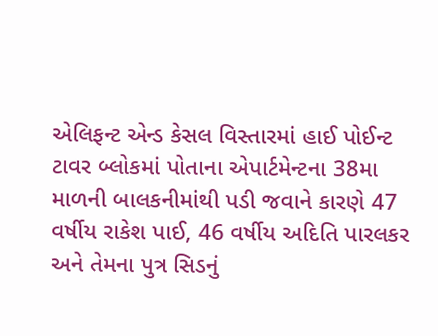એલિફન્ટ એન્ડ કેસલ વિસ્તારમાં હાઈ પોઈન્ટ ટાવર બ્લોકમાં પોતાના એપાર્ટમેન્ટના 38મા માળની બાલકનીમાંથી પડી જવાને કારણે 47 વર્ષીય રાકેશ પાઈ, 46 વર્ષીય અદિતિ પારલકર અને તેમના પુત્ર સિડનું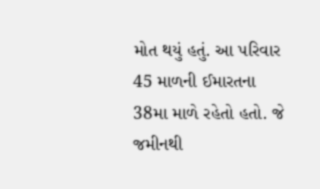મોત થયું હતું. આ પરિવાર 45 માળની ઈમારતના 38મા માળે રહેતો હતો. જે જમીનથી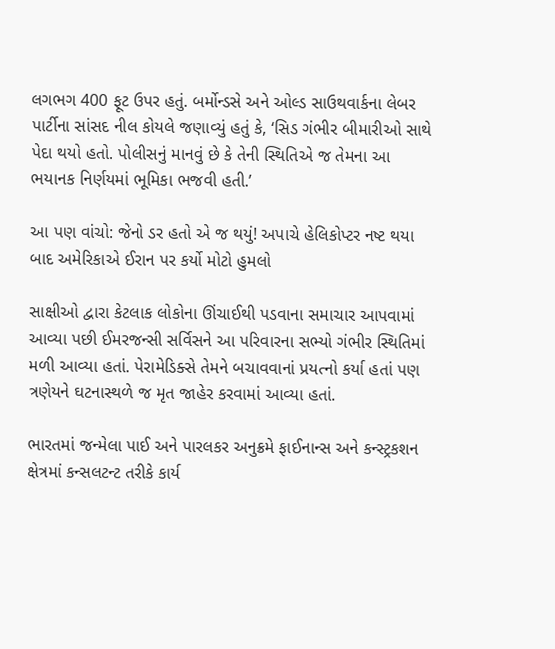લગભગ 400 ફૂટ ઉપર હતું. બર્મોન્ડસે અને ઓલ્ડ સાઉથવાર્કના લેબર પાર્ટીના સાંસદ નીલ કોયલે જણાવ્યું હતું કે, ‘સિડ ગંભીર બીમારીઓ સાથે પેદા થયો હતો. પોલીસનું માનવું છે કે તેની સ્થિતિએ જ તેમના આ ભયાનક નિર્ણયમાં ભૂમિકા ભજવી હતી.’

આ પણ વાંચો: જેનો ડર હતો એ જ થયું! અપાચે હેલિકોપ્ટર નષ્ટ થયા બાદ અમેરિકાએ ઈરાન પર કર્યો મોટો હુમલો

સાક્ષીઓ દ્વારા કેટલાક લોકોના ઊંચાઈથી પડવાના સમાચાર આપવામાં આવ્યા પછી ઈમરજન્સી સર્વિસને આ પરિવારના સભ્યો ગંભીર સ્થિતિમાં મળી આવ્યા હતાં. પેરામેડિક્સે તેમને બચાવવાનાં પ્રયત્નો કર્યા હતાં પણ ત્રણેયને ઘટનાસ્થળે જ મૃત જાહેર કરવામાં આવ્યા હતાં.

ભારતમાં જન્મેલા પાઈ અને પારલકર અનુક્રમે ફાઈનાન્સ અને કન્સ્ટ્રકશન ક્ષેત્રમાં કન્સલટન્ટ તરીકે કાર્ય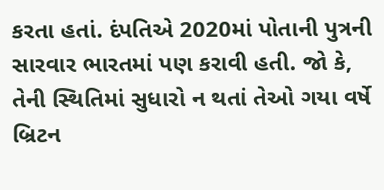કરતા હતાં. દંપતિએ 2020માં પોતાની પુત્રની સારવાર ભારતમાં પણ કરાવી હતી. જો કે, તેની સ્થિતિમાં સુધારો ન થતાં તેઓ ગયા વર્ષે બ્રિટન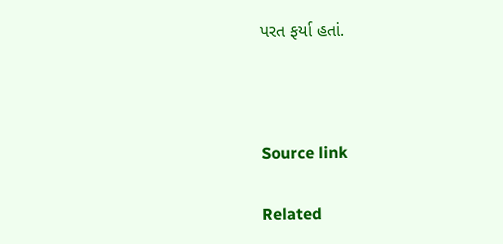પરત ફર્યા હતાં.



Source link

Related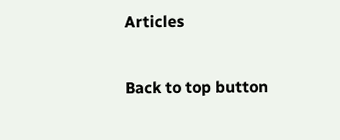Articles

Back to top button